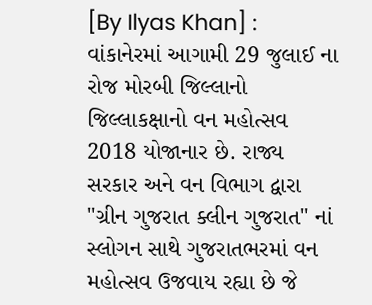[By Ilyas Khan] :
વાંકાનેરમાં આગામી 29 જુલાઈ ના રોજ મોરબી જિલ્લાનો જિલ્લાકક્ષાનો વન મહોત્સવ 2018 યોજાનાર છે. રાજ્ય સરકાર અને વન વિભાગ દ્વારા "ગ્રીન ગુજરાત ક્લીન ગુજરાત" નાં સ્લોગન સાથે ગુજરાતભરમાં વન મહોત્સવ ઉજવાય રહ્યા છે જે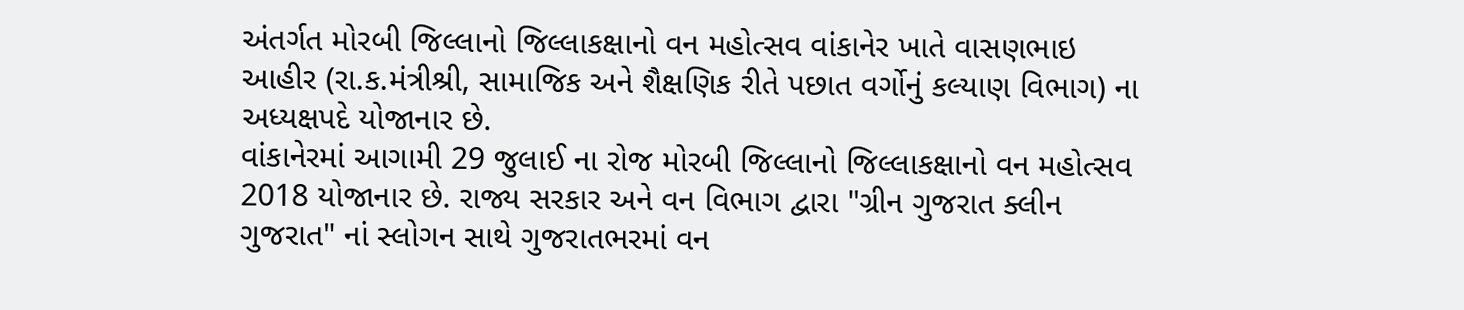અંતર્ગત મોરબી જિલ્લાનો જિલ્લાકક્ષાનો વન મહોત્સવ વાંકાનેર ખાતે વાસણભાઇ આહીર (રા.ક.મંત્રીશ્રી, સામાજિક અને શૈક્ષણિક રીતે પછાત વર્ગોનું કલ્યાણ વિભાગ) ના અધ્યક્ષપદે યોજાનાર છે.
વાંકાનેરમાં આગામી 29 જુલાઈ ના રોજ મોરબી જિલ્લાનો જિલ્લાકક્ષાનો વન મહોત્સવ 2018 યોજાનાર છે. રાજ્ય સરકાર અને વન વિભાગ દ્વારા "ગ્રીન ગુજરાત ક્લીન ગુજરાત" નાં સ્લોગન સાથે ગુજરાતભરમાં વન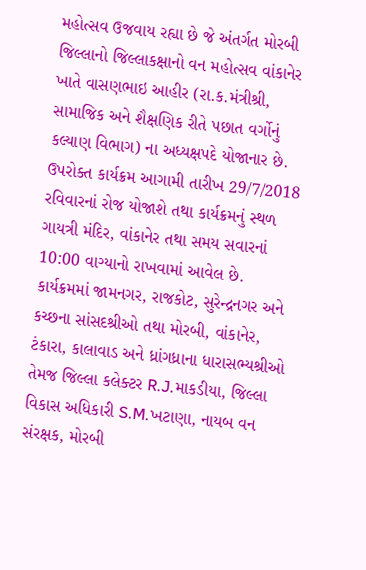મહોત્સવ ઉજવાય રહ્યા છે જે અંતર્ગત મોરબી જિલ્લાનો જિલ્લાકક્ષાનો વન મહોત્સવ વાંકાનેર ખાતે વાસણભાઇ આહીર (રા.ક.મંત્રીશ્રી, સામાજિક અને શૈક્ષણિક રીતે પછાત વર્ગોનું કલ્યાણ વિભાગ) ના અધ્યક્ષપદે યોજાનાર છે.
ઉપરોક્ત કાર્યક્રમ આગામી તારીખ 29/7/2018 રવિવારનાં રોજ યોજાશે તથા કાર્યક્રમનું સ્થળ ગાયત્રી મંદિર, વાંકાનેર તથા સમય સવારનાં 10:00 વાગ્યાનો રાખવામાં આવેલ છે.
કાર્યક્રમમાં જામનગર, રાજકોટ, સુરેન્દ્રનગર અને કચ્છના સાંસદશ્રીઓ તથા મોરબી, વાંકાનેર, ટંકારા, કાલાવાડ અને ધ્રાંગધ્રાના ધારાસભ્યશ્રીઓ તેમજ જિલ્લા કલેક્ટર R.J.માકડીયા, જિલ્લા વિકાસ અધિકારી S.M.ખટાણા, નાયબ વન સંરક્ષક, મોરબી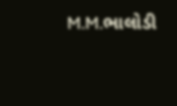M.M.ભાલોડી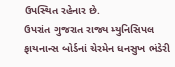ઉપસ્થિત રહેનાર છે.
ઉપરાંત ગુજરાત રાજ્ય મ્યુનિસિપલ ફાયનાન્સ બોર્ડનાં ચેરમેન ધનસુખ ભંડેરી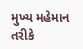મુખ્ય મહેમાન તરીકે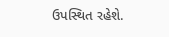ઉપસ્થિત રહેશે.